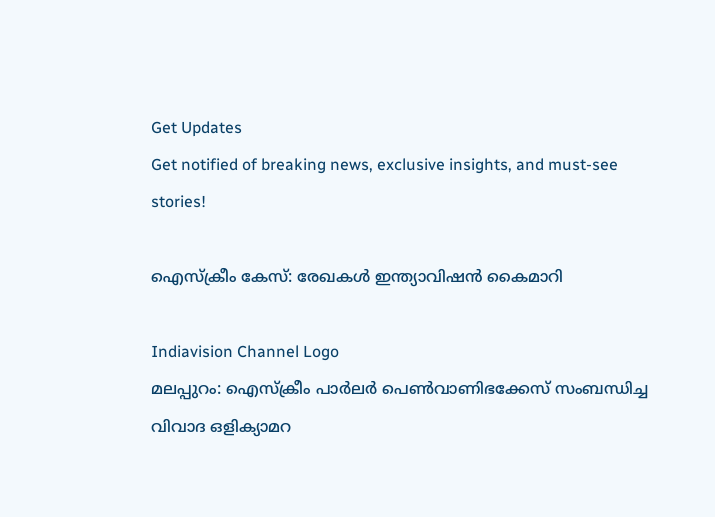Get Updates
Get notified of breaking news, exclusive insights, and must-see stories!

ഐസ്‌ക്രീം കേസ്: രേഖകള്‍ ഇന്ത്യാവിഷന്‍ കൈമാറി

Indiavision Channel Logo
മലപ്പുറം: ഐസ്‌ക്രീം പാര്‍ലര്‍ പെണ്‍വാണിഭക്കേസ് സംബന്ധിച്ച വിവാദ ഒളിക്യാമറ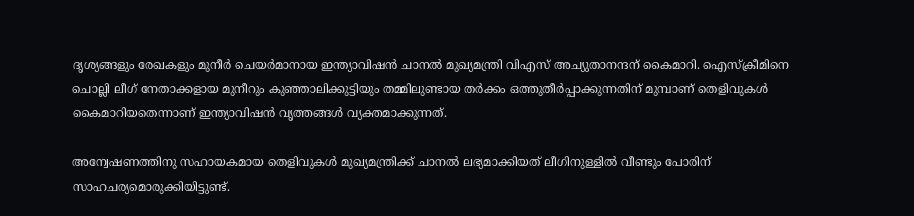ദൃശ്യങ്ങളും രേഖകളും മുനീര്‍ ചെയര്‍മാനായ ഇന്ത്യാവിഷന്‍ ചാനല്‍ മുഖ്യമന്ത്രി വിഎസ് അച്യുതാനന്ദന് കൈമാറി. ഐസ്‌ക്രീമിനെ ചൊല്ലി ലീഗ് നേതാക്കളായ മുനീറും കുഞ്ഞാലിക്കുട്ടിയും തമ്മിലുണ്ടായ തര്‍ക്കം ഒത്തുതീര്‍പ്പാക്കുന്നതിന് മുമ്പാണ് തെളിവുകള്‍ കൈമാറിയതെന്നാണ് ഇന്ത്യാവിഷന്‍ വൃത്തങ്ങള്‍ വ്യക്തമാക്കുന്നത്.

അന്വേഷണത്തിനു സഹായകമായ തെളിവുകള്‍ മുഖ്യമന്ത്രിക്ക് ചാനല്‍ ലഭ്യമാക്കിയത് ലീഗിനുള്ളില്‍ വീണ്ടും പോരിന് സാഹചര്യമൊരുക്കിയിട്ടുണ്ട്.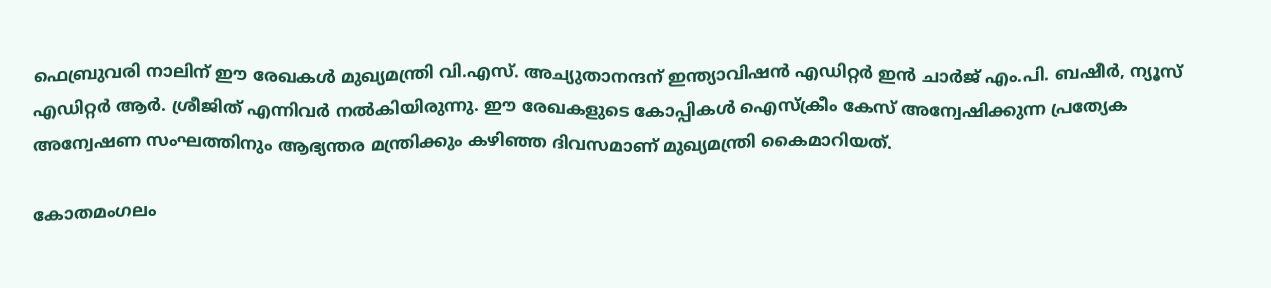ഫെബ്രുവരി നാലിന് ഈ രേഖകള്‍ മുഖ്യമന്ത്രി വി.എസ്. അച്യുതാനന്ദന് ഇന്ത്യാവിഷന്‍ എഡിറ്റര്‍ ഇന്‍ ചാര്‍ജ് എം.പി. ബഷീര്‍, ന്യൂസ് എഡിറ്റര്‍ ആര്‍. ശ്രീജിത് എന്നിവര്‍ നല്‍കിയിരുന്നു. ഈ രേഖകളുടെ കോപ്പികള്‍ ഐസ്‌ക്രീം കേസ് അന്വേഷിക്കുന്ന പ്രത്യേക അന്വേഷണ സംഘത്തിനും ആഭ്യന്തര മന്ത്രിക്കും കഴിഞ്ഞ ദിവസമാണ് മുഖ്യമന്ത്രി കൈമാറിയത്.

കോതമംഗലം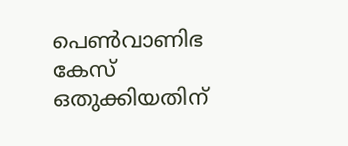പെണ്‍വാണിഭ കേസ് ഒതുക്കിയതിന്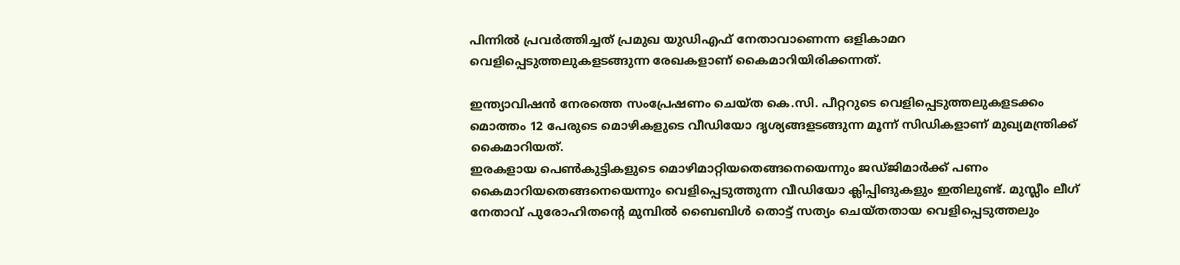പിന്നില്‍ പ്രവര്‍ത്തിച്ചത് പ്രമുഖ യുഡിഎഫ് നേതാവാണെന്ന ഒളികാമറ വെളിപ്പെടുത്തലുകളടങ്ങുന്ന രേഖകളാണ് കൈമാറിയിരിക്കന്നത്.

ഇന്ത്യാവിഷന്‍ നേരത്തെ സംപ്രേഷണം ചെയ്ത കെ.സി. പീറ്ററുടെ വെളിപ്പെടുത്തലുകളടക്കം മൊത്തം 12 പേരുടെ മൊഴികളുടെ വീഡിയോ ദൃശ്യങ്ങളടങ്ങുന്ന മൂന്ന് സിഡികളാണ് മുഖ്യമന്ത്രിക്ക് കൈമാറിയത്.
ഇരകളായ പെണ്‍കുട്ടികളുടെ മൊഴിമാറ്റിയതെങ്ങനെയെന്നും ജഡ്ജിമാര്‍ക്ക് പണം കൈമാറിയതെങ്ങനെയെന്നും വെളിപ്പെടുത്തുന്ന വീഡിയോ ക്ലിപ്പിങുകളും ഇതിലുണ്ട്. മുസ്ലീം ലീഗ് നേതാവ് പുരോഹിതന്റെ മുമ്പില്‍ ബൈബിള്‍ തൊട്ട് സത്യം ചെയ്തതായ വെളിപ്പെടുത്തലും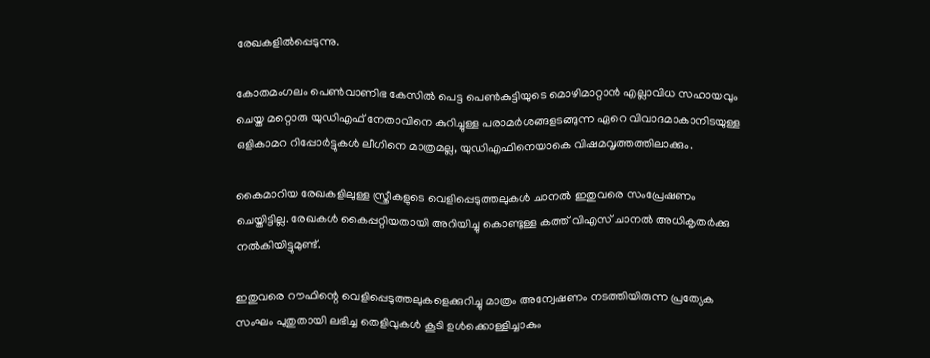രേഖകളില്‍പ്പെടുന്നു.

കോതമംഗലം പെണ്‍വാണിഭ കേസില്‍ പെട്ട പെണ്‍കുട്ടിയുടെ മൊഴിമാറ്റാന്‍ എല്ലാവിധ സഹായവും ചെയ്ത മറ്റൊരു യുഡിഎഫ് നേതാവിനെ കുറിച്ചുള്ള പരാമര്‍ശങ്ങളടങ്ങുന്ന ഏറെ വിവാദമാകാനിടയുള്ള ഒളികാമറ റിപ്പോര്‍ട്ടുകള്‍ ലീഗിനെ മാത്രമല്ല, യുഡിഎഫിനെയാകെ വിഷമവൃത്തത്തിലാക്കും.

കൈമാറിയ രേഖകളിലുള്ള സ്ത്രീകളുടെ വെളിപ്പെടുത്തലുകള്‍ ചാനല്‍ ഇതുവരെ സംപ്രേഷണം ചെയ്തിട്ടില്ല. രേഖകള്‍ കൈപ്പറ്റിയതായി അറിയിച്ചു കൊണ്ടുള്ള കത്ത് വിഎസ് ചാനല്‍ അധികൃതര്‍ക്കു നല്‍കിയിട്ടുമുണ്ട്.

ഇതുവരെ റൗഫിന്റെ വെളിപ്പെടുത്തലുകളെക്കുറിച്ചു മാത്രം അന്വേഷണം നടത്തിയിരുന്ന പ്രത്യേക സംഘം പുതുതായി ലഭിച്ച തെളിവുകള്‍ കൂടി ഉള്‍ക്കൊള്ളിച്ചാകും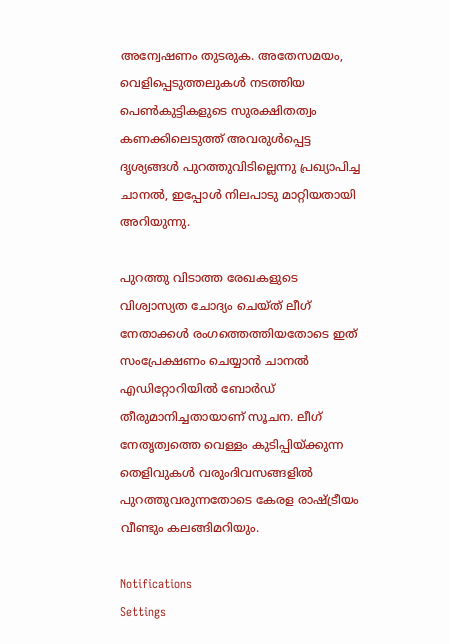അന്വേഷണം തുടരുക. അതേസമയം, വെളിപ്പെടുത്തലുകള്‍ നടത്തിയ പെണ്‍കുട്ടികളുടെ സുരക്ഷിതത്വം കണക്കിലെടുത്ത് അവരുള്‍പ്പെട്ട ദൃശ്യങ്ങള്‍ പുറത്തുവിടില്ലെന്നു പ്രഖ്യാപിച്ച ചാനല്‍, ഇപ്പോള്‍ നിലപാടു മാറ്റിയതായി അറിയുന്നു.

പുറത്തു വിടാത്ത രേഖകളുടെ വിശ്വാസ്യത ചോദ്യം ചെയ്ത് ലീഗ് നേതാക്കള്‍ രംഗത്തെത്തിയതോടെ ഇത് സംപ്രേക്ഷണം ചെയ്യാന്‍ ചാനല്‍ എഡിറ്റോറിയില്‍ ബോര്‍ഡ് തീരുമാനിച്ചതായാണ് സൂചന. ലീഗ് നേതൃത്വത്തെ വെള്ളം കുടിപ്പിയ്ക്കുന്ന തെളിവുകള്‍ വരുംദിവസങ്ങളില്‍ പുറത്തുവരുന്നതോടെ കേരള രാഷ്ട്രീയം വീണ്ടും കലങ്ങിമറിയും.

Notifications
Settings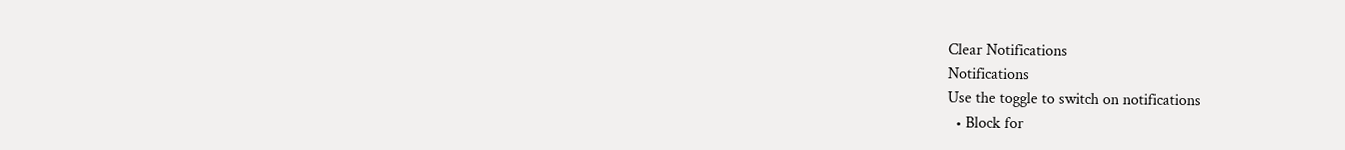Clear Notifications
Notifications
Use the toggle to switch on notifications
  • Block for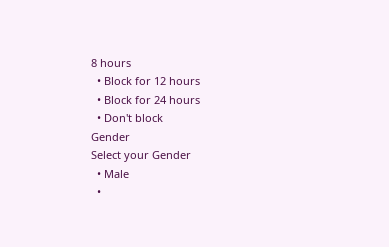8 hours
  • Block for 12 hours
  • Block for 24 hours
  • Don't block
Gender
Select your Gender
  • Male
  •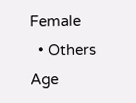Female
  • Others
Age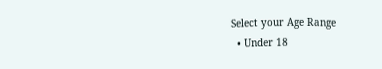Select your Age Range
  • Under 18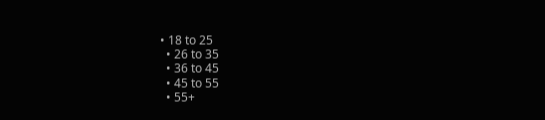• 18 to 25
  • 26 to 35
  • 36 to 45
  • 45 to 55
  • 55+